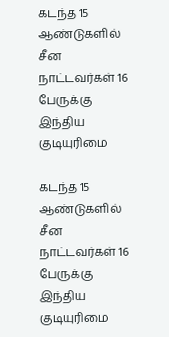கடந்த 15 ஆண்டுகளில் சீன நாட்டவர்கள் 16 பேருக்கு இந்திய குடியுரிமை

கடந்த 15 ஆண்டுகளில் சீன நாட்டவர்கள் 16 பேருக்கு இந்திய குடியுரிமை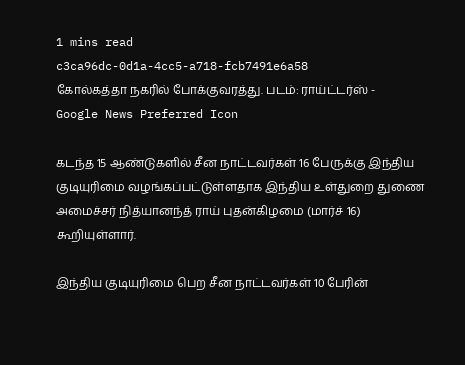1 mins read
c3ca96dc-0d1a-4cc5-a718-fcb7491e6a58
கோல்கத்தா நகரில் போக்குவரத்து. படம்: ராய்ட்டர்ஸ் -
Google News Preferred Icon

கடந்த 15 ஆண்டுகளில் சீன நாட்டவர்கள் 16 பேருக்கு இந்திய குடியுரிமை வழங்கப்பட்டுள்ளதாக இந்திய உள்துறை துணை அமைச்சர் நித்யானந்த் ராய் புதன்கிழமை (மார்ச் 16) கூறியுள்ளார்.

இந்திய குடியுரிமை பெற சீன நாட்டவர்கள் 10 பேரின்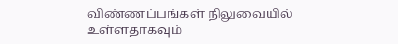விண்ணப்பங்கள் நிலுவையில் உள்ளதாகவும்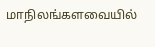மாநிலங்களவையில்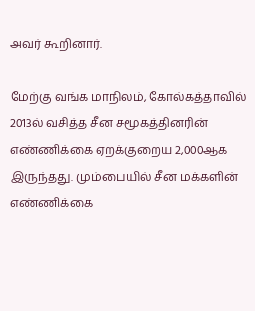அவர் கூறினார்.

மேற்கு வங்க மாநிலம், கோல்கத்தாவில் 2013ல் வசித்த சீன சமூகத்தினரின் எண்ணிக்கை ஏறக்குறைய 2,000ஆக இருந்தது. மும்பையில் சீன மக்களின் எண்ணிக்கை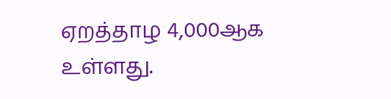ஏறத்தாழ 4,000ஆக உள்ளது.